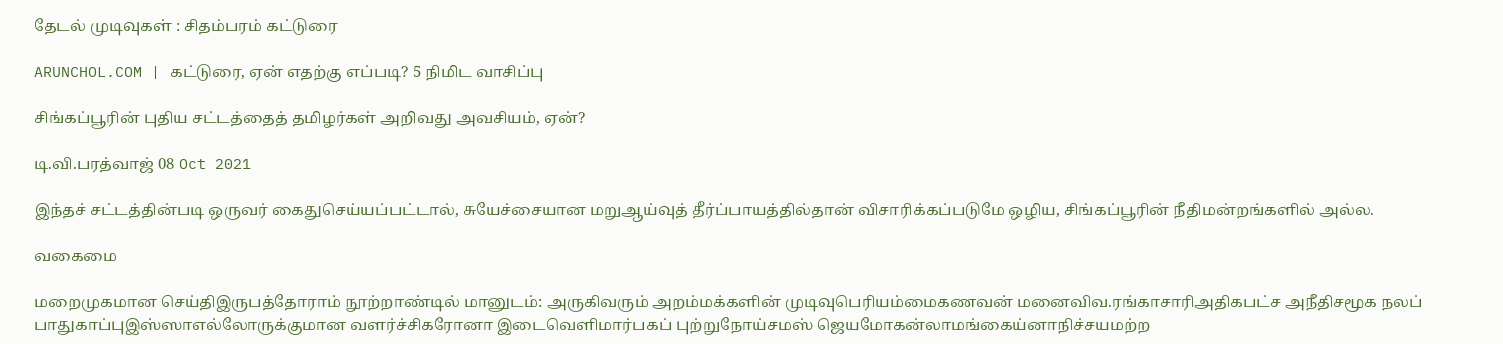தேடல் முடிவுகள் : சிதம்பரம் கட்டுரை

ARUNCHOL.COM | கட்டுரை, ஏன் எதற்கு எப்படி? 5 நிமிட வாசிப்பு

சிங்கப்பூரின் புதிய சட்டத்தைத் தமிழர்கள் அறிவது அவசியம், ஏன்?

டி.வி.பரத்வாஜ் 08 Oct 2021

இந்தச் சட்டத்தின்படி ஒருவர் கைதுசெய்யப்பட்டால், சுயேச்சையான மறுஆய்வுத் தீர்ப்பாயத்தில்தான் விசாரிக்கப்படுமே ஒழிய, சிங்கப்பூரின் நீதிமன்றங்களில் அல்ல.

வகைமை

மறைமுகமான செய்திஇருபத்தோராம் நூற்றாண்டில் மானுடம்: அருகிவரும் அறம்மக்களின் முடிவுபெரியம்மைகணவன் மனைவிவ.ரங்காசாரிஅதிகபட்ச அநீதிசமூக நலப் பாதுகாப்புஇஸ்ஸாஎல்லோருக்குமான வளர்ச்சிகரோனா இடைவெளிமார்பகப் புற்றுநோய்சமஸ் ஜெயமோகன்லாமங்கைய்னாநிச்சயமற்ற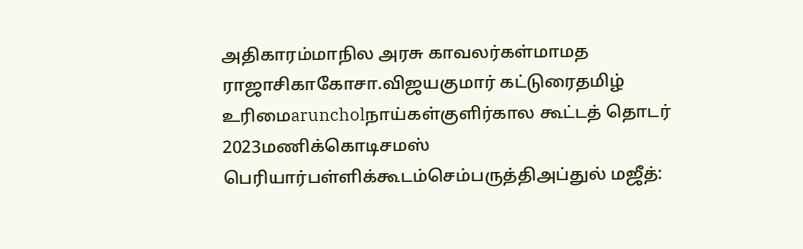அதிகாரம்மாநில அரசு காவலர்கள்மாமத ராஜாசிகாகோசா.விஜயகுமார் கட்டுரைதமிழ் உரிமைaruncholநாய்கள்குளிர்கால கூட்டத் தொடர் 2023மணிக்கொடிசமஸ் பெரியார்பள்ளிக்கூடம்செம்பருத்திஅப்துல் மஜீத்: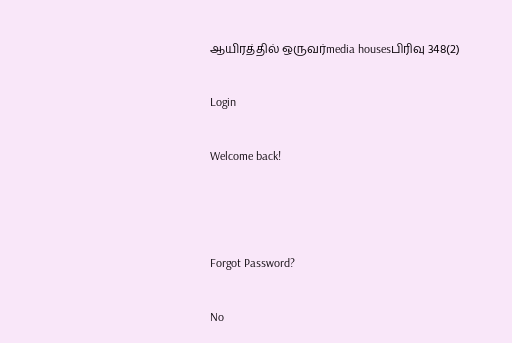ஆயிரத்தில் ஒருவர்media housesபிரிவு 348(2)

Login

Welcome back!



Forgot Password?

No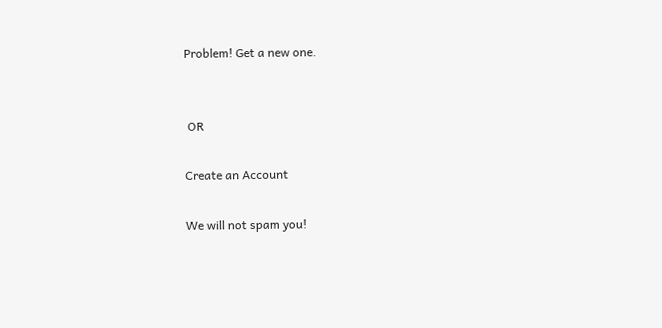Problem! Get a new one.


 OR

Create an Account

We will not spam you!